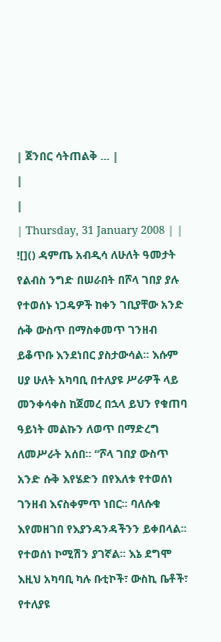| ጀንበር ሳትጠልቅ ... |
|
|
| Thursday, 31 January 2008 | |
![]() ዳምጤ አብዲሳ ለሁለት ዓመታት የልብስ ንግድ በሠራበት በሾላ ገበያ ያሉ የተወሰኑ ነጋዴዎች ከቀን ገቢያቸው አንድ ሱቅ ውስጥ በማስቀመጥ ገንዘብ ይቆጥቡ እንደነበር ያስታውሳል፡፡ እሱም ሀያ ሁለት አካባቢ በተለያዩ ሥራዎች ላይ መንቀሳቀስ ከጀመረ በኋላ ይህን የቁጠባ ዓይነት መልኩን ለወጥ በማድረግ ለመሥራት አሰበ፡፡ “ሾላ ገበያ ውስጥ አንድ ሱቅ እየሄድን በየእለቱ የተወሰነ ገንዘብ እናስቀምጥ ነበር፡፡ ባለሱቁ እየመዘገበ የእያንዳንዳችንን ይቀበላል፡፡ የተወሰነ ኮሚሽን ያገኛል፡፡ እኔ ደግሞ እዚህ አካባቢ ካሉ ቡቲኮች፣ ውስኪ ቤቶች፣ የተለያዩ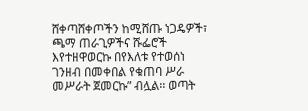ሸቀጣሸቀጦችን ከሚሸጡ ነጋዴዎች፣ ጫማ ጠራጊዎችና ሹፌሮች እየተዘዋወርኩ በየእለቱ የተወሰነ ገንዘብ በመቀበል የቁጠባ ሥራ መሥራት ጀመርኩ” ብሏል፡፡ ወጣት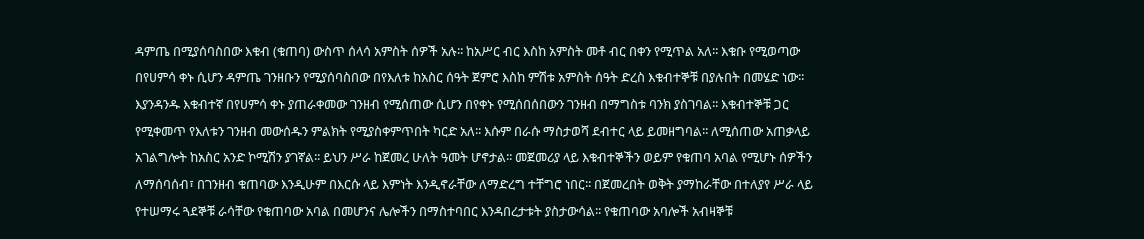ዳምጤ በሚያሰባስበው እቁብ (ቁጠባ) ውስጥ ሰላሳ አምስት ሰዎች አሉ፡፡ ከአሥር ብር እስከ አምስት መቶ ብር በቀን የሚጥል አለ፡፡ እቁቡ የሚወጣው በየሀምሳ ቀኑ ሲሆን ዳምጤ ገንዘቡን የሚያሰባስበው በየእለቱ ከአስር ሰዓት ጀምሮ እስከ ምሽቱ አምስት ሰዓት ድረስ እቁብተኞቹ በያሉበት በመሄድ ነው፡፡ እያንዳንዱ እቁብተኛ በየሀምሳ ቀኑ ያጠራቀመው ገንዘብ የሚሰጠው ሲሆን በየቀኑ የሚሰበሰበውን ገንዘብ በማግስቱ ባንክ ያስገባል፡፡ እቁብተኞቹ ጋር የሚቀመጥ የእለቱን ገንዘብ መውሰዱን ምልክት የሚያስቀምጥበት ካርድ አለ፡፡ እሱም በራሱ ማስታወሻ ደብተር ላይ ይመዘግባል፡፡ ለሚሰጠው አጠቃላይ አገልግሎት ከአስር አንድ ኮሚሽን ያገኛል፡፡ ይህን ሥራ ከጀመረ ሁለት ዓመት ሆኖታል፡፡ መጀመሪያ ላይ እቁብተኞችን ወይም የቁጠባ አባል የሚሆኑ ሰዎችን ለማሰባሰብ፣ በገንዘብ ቁጠባው እንዲሁም በእርሱ ላይ እምነት እንዲኖራቸው ለማድረግ ተቸግሮ ነበር፡፡ በጀመረበት ወቅት ያማከራቸው በተለያየ ሥራ ላይ የተሠማሩ ጓደኞቹ ራሳቸው የቁጠባው አባል በመሆንና ሌሎችን በማስተባበር እንዳበረታቱት ያስታውሳል፡፡ የቁጠባው አባሎች አብዛኞቹ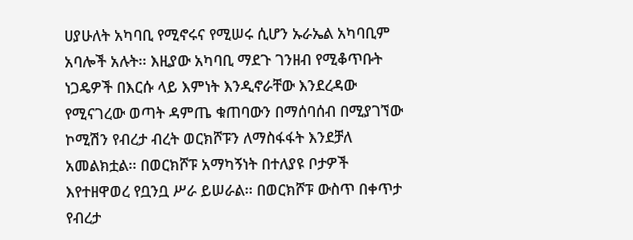ሀያሁለት አካባቢ የሚኖሩና የሚሠሩ ሲሆን ኡራኤል አካባቢም አባሎች አሉት፡፡ እዚያው አካባቢ ማደጉ ገንዘብ የሚቆጥቡት ነጋዴዎች በእርሱ ላይ እምነት እንዲኖራቸው እንደረዳው የሚናገረው ወጣት ዳምጤ ቁጠባውን በማሰባሰብ በሚያገኘው ኮሚሽን የብረታ ብረት ወርክሾፑን ለማስፋፋት እንደቻለ አመልክቷል፡፡ በወርክሾፑ አማካኝነት በተለያዩ ቦታዎች እየተዘዋወረ የቧንቧ ሥራ ይሠራል፡፡ በወርክሾፑ ውስጥ በቀጥታ የብረታ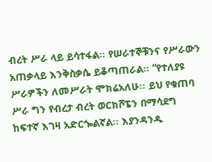ብረት ሥራ ላይ ይሳተፋል፡፡ የሠራተኞቹንና የሥራውን አጠቃላይ እንቅስቃሴ ይቆጣጠራል፡፡ “የተለያዩ ሥራዎችን ለመሥራት ሞክሬአለሁ፡፡ ይህ የቁጠባ ሥራ ግን የብረታ ብረት ወርክሾፔን በማሳደግ ከፍተኛ እገዛ አድርጐልኛል፡፡ እያንዳንዱ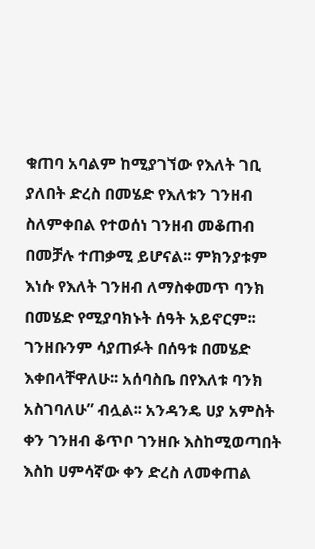ቁጠባ አባልም ከሚያገኘው የእለት ገቢ ያለበት ድረስ በመሄድ የእለቱን ገንዘብ ስለምቀበል የተወሰነ ገንዘብ መቆጠብ በመቻሉ ተጠቃሚ ይሆናል፡፡ ምክንያቱም እነሱ የእለት ገንዘብ ለማስቀመጥ ባንክ በመሄድ የሚያባክኑት ሰዓት አይኖርም፡፡ ገንዘቡንም ሳያጠፉት በሰዓቱ በመሄድ እቀበላቸዋለሁ፡፡ አሰባስቤ በየእለቱ ባንክ አስገባለሁ” ብሏል፡፡ አንዳንዴ ሀያ አምስት ቀን ገንዘብ ቆጥቦ ገንዘቡ እስከሚወጣበት እስከ ሀምሳኛው ቀን ድረስ ለመቀጠል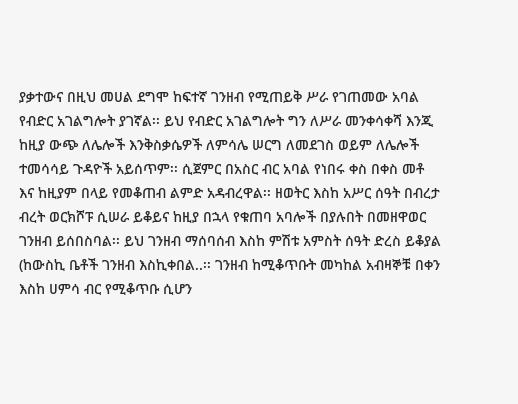ያቃተውና በዚህ መሀል ደግሞ ከፍተኛ ገንዘብ የሚጠይቅ ሥራ የገጠመው አባል የብድር አገልግሎት ያገኛል፡፡ ይህ የብድር አገልግሎት ግን ለሥራ መንቀሳቀሻ እንጂ ከዚያ ውጭ ለሌሎች እንቅስቃሴዎች ለምሳሌ ሠርግ ለመደገስ ወይም ለሌሎች ተመሳሳይ ጉዳዮች አይሰጥም፡፡ ሲጀምር በአስር ብር አባል የነበሩ ቀስ በቀስ መቶ እና ከዚያም በላይ የመቆጠብ ልምድ አዳብረዋል፡፡ ዘወትር እስከ አሥር ሰዓት በብረታ ብረት ወርክሾፑ ሲሠራ ይቆይና ከዚያ በኋላ የቁጠባ አባሎች በያሉበት በመዘዋወር ገንዘብ ይሰበስባል፡፡ ይህ ገንዘብ ማሰባሰብ እስከ ምሽቱ አምስት ሰዓት ድረስ ይቆያል (ከውስኪ ቤቶች ገንዘብ እስኪቀበል..፡፡ ገንዘብ ከሚቆጥቡት መካከል አብዛኞቹ በቀን እስከ ሀምሳ ብር የሚቆጥቡ ሲሆን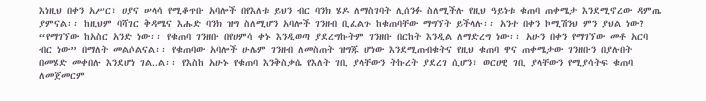እነዚህ በቀን አሥር፣ ሀያና ሠላሳ የሚቆጥቡ አባሎች በየእለቱ ይህን ብር ባንክ ሄዶ ለማስገባት ሊሰንፉ ስለሚችሉ የዚህ ዓይነቱ ቁጠባ ጠቀሜታ እንደሚኖረው ዳምጤ ያምናል፡፡ ከዚህም ባሻገር ቅዳሜና እሑድ ባንክ ዝግ ስለሚሆን አባሎች ገንዘብ ቢፈልጉ ከቁጠባቸው ማግኘት ይችላሉ፡፡ አንተ በቀን ኮሚሽንህ ምን ያህል ነው? “የማገኘው ከአስር አንድ ነው፡፡ የቁጠባ ገንዘቡ በየሀምሳ ቀኑ እንዲወጣ ያደረግኩትም ገንዘቡ በርከት እንዲል ለማድረግ ነው፡፡ አሁን በቀን የማገኘው መቶ አርባ ብር ነው” በማለት መልሶልናል፡፡ የቁጠባው አባሎች ሁሌም ገንዘብ ለመስጠት ዝግጁ ሆነው እንደሚጠብቁትና የዚህ ቁጠባ ዋና ጠቀሜታው ገንዘቡን በያሉበት በመሄድ መቀበሉ እንደሆነ ገል..ል፡፡ የእስከ አሁኑ የቁጠባ እንቅስቃሴ የእለት ገቢ ያላቸውን ትኩረት ያደረገ ሲሆን፣ ወርሀዊ ገቢ ያላቸውን የሚያሳትፍ ቁጠባ ለመጀመርም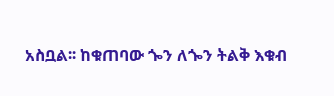አስቧል፡፡ ከቁጠባው ጐን ለጐን ትልቅ እቁብ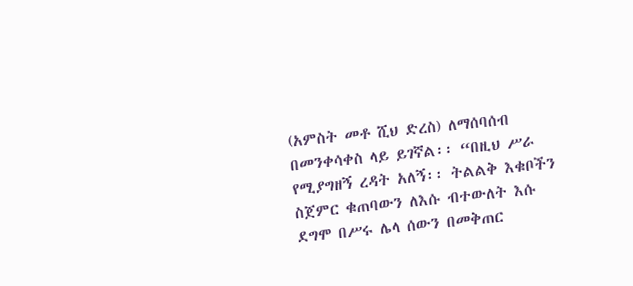(አምስት መቶ ሺህ ድረስ) ለማሰባሰብ በመንቀሳቀስ ላይ ይገኛል፡፡ “በዚህ ሥራ የሚያግዘኝ ረዳት አለኝ፡፡ ትልልቅ እቁቦችን ስጀምር ቁጠባውን ለእሱ ብተውለት እሱ ደግሞ በሥሩ ሌላ ሰውን በመቅጠር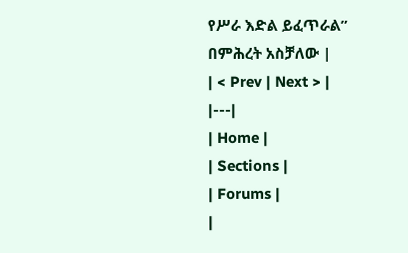የሥራ እድል ይፈጥራል” በምሕረት አስቻለው |
| < Prev | Next > |
|---|
| Home |
| Sections |
| Forums |
|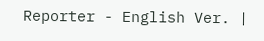Reporter - English Ver. |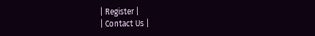| Register |
| Contact Us |